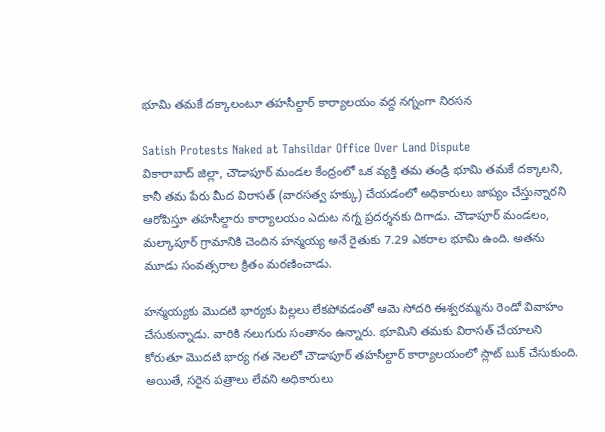భూమి తమకే దక్కాలంటూ తహసీల్దార్ కార్యాలయం వద్ద నగ్నంగా నిరసన

Satish Protests Naked at Tahsildar Office Over Land Dispute
వికారాబాద్ జిల్లా, చౌడాపూర్ మండల కేంద్రంలో ఒక వ్యక్తి తమ తండ్రి భూమి తమకే దక్కాలని, కానీ తమ పేరు మీద విరాసత్ (వారసత్వ హక్కు) చేయడంలో అధికారులు జాప్యం చేస్తున్నారని ఆరోపిస్తూ తహసీల్దారు కార్యాలయం ఎదుట నగ్న ప్రదర్శనకు దిగాడు. చౌడాపూర్ మండలం, మల్కాపూర్ గ్రామానికి చెందిన హన్మయ్య అనే రైతుకు 7.29 ఎకరాల భూమి ఉంది. అతను మూడు సంవత్సరాల క్రితం మరణించాడు.

హన్మయ్యకు మొదటి భార్యకు పిల్లలు లేకపోవడంతో ఆమె సోదరి ఈశ్వరమ్మను రెండో వివాహం చేసుకున్నాడు. వారికి నలుగురు సంతానం ఉన్నారు. భూమిని తమకు విరాసత్ చేయాలని కోరుతూ మొదటి భార్య గత నెలలో చౌడాపూర్ తహసీల్దార్ కార్యాలయంలో స్లాట్ బుక్ చేసుకుంది. అయితే, సరైన పత్రాలు లేవని అధికారులు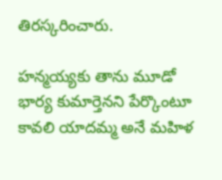తిరస్కరించారు.

హన్మయ్యకు తాను మూడో భార్య కుమార్తెనని పేర్కొంటూ కావలి యాదమ్మ అనే మహిళ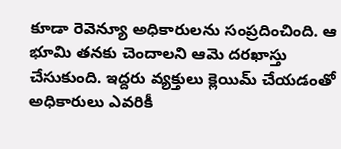కూడా రెవెన్యూ అధికారులను సంప్రదించింది. ఆ భూమి తనకు చెందాలని ఆమె దరఖాస్తు చేసుకుంది. ఇద్దరు వ్యక్తులు క్లెయిమ్ చేయడంతో అధికారులు ఎవరికీ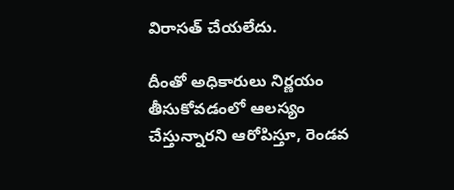విరాసత్ చేయలేదు.

దీంతో అధికారులు నిర్ణయం తీసుకోవడంలో ఆలస్యం చేస్తున్నారని ఆరోపిస్తూ, రెండవ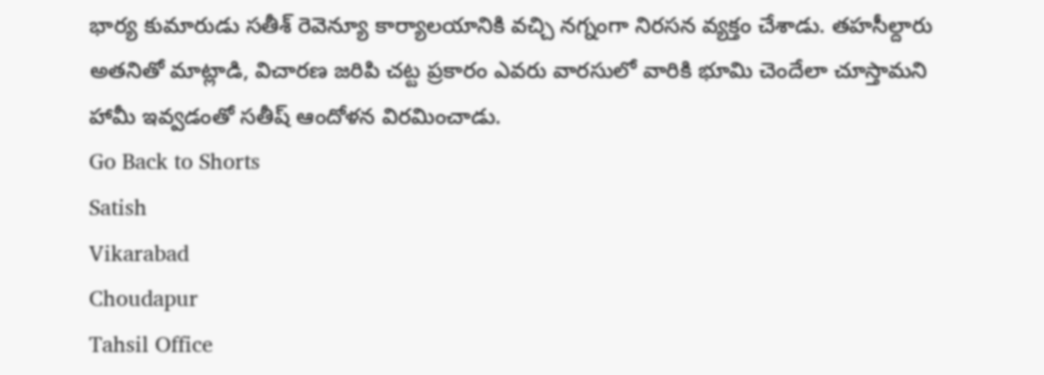భార్య కుమారుడు సతీశ్ రెవెన్యూ కార్యాలయానికి వచ్చి నగ్నంగా నిరసన వ్యక్తం చేశాడు. తహసీల్దారు అతనితో మాట్లాడి, విచారణ జరిపి చట్ట ప్రకారం ఎవరు వారసులో వారికి భూమి చెందేలా చూస్తామని హామీ ఇవ్వడంతో సతీష్ ఆందోళన విరమించాడు.
Go Back to Shorts
Satish
Vikarabad
Choudapur
Tahsil Office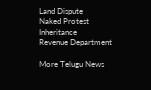Land Dispute
Naked Protest
Inheritance
Revenue Department

More Telugu News